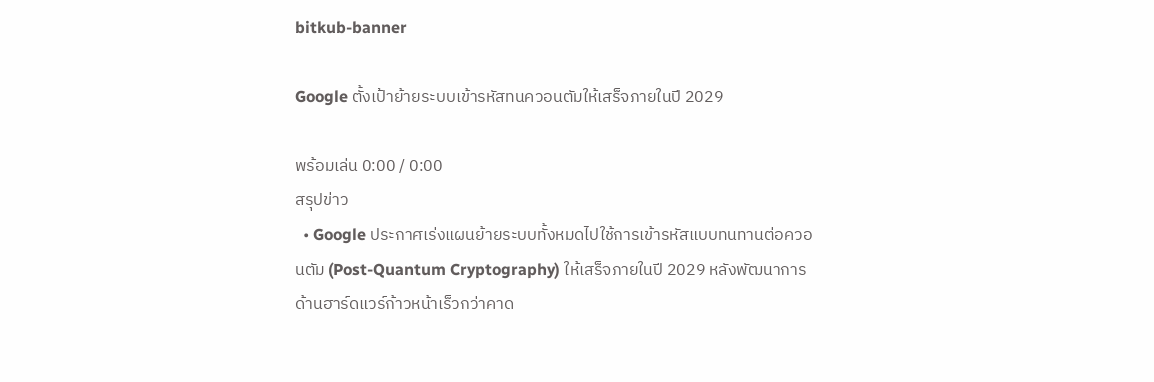bitkub-banner

Google ตั้งเป้าย้ายระบบเข้ารหัสทนควอนตัมให้เสร็จภายในปี 2029

พร้อมเล่น 0:00 / 0:00
สรุปข่าว
  • Google ประกาศเร่งแผนย้ายระบบทั้งหมดไปใช้การเข้ารหัสแบบทนทานต่อควอนตัม (Post-Quantum Cryptography) ให้เสร็จภายในปี 2029 หลังพัฒนาการด้านฮาร์ดแวร์ก้าวหน้าเร็วกว่าคาด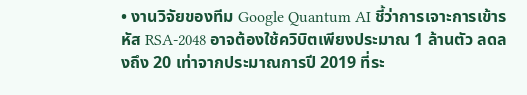• งานวิจัยของทีม Google Quantum AI ชี้ว่าการเจาะการเข้ารหัส RSA-2048 อาจต้องใช้ควิบิตเพียงประมาณ 1 ล้านตัว ลดลงถึง 20 เท่าจากประมาณการปี 2019 ที่ระ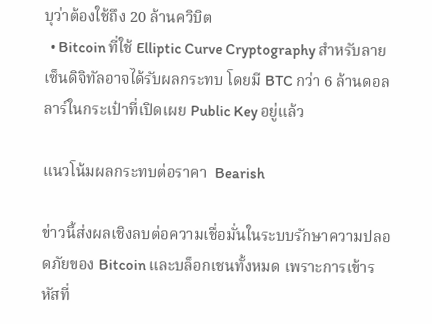บุว่าต้องใช้ถึง 20 ล้านควิบิต
  • Bitcoin ที่ใช้ Elliptic Curve Cryptography สำหรับลายเซ็นดิจิทัลอาจได้รับผลกระทบ โดยมี BTC กว่า 6 ล้านดอลลาร์ในกระเป๋าที่เปิดเผย Public Key อยู่แล้ว

แนวโน้มผลกระทบต่อราคา  Bearish

ข่าวนี้ส่งผลเชิงลบต่อความเชื่อมั่นในระบบรักษาความปลอดภัยของ Bitcoin และบล็อกเชนทั้งหมด เพราะการเข้ารหัสที่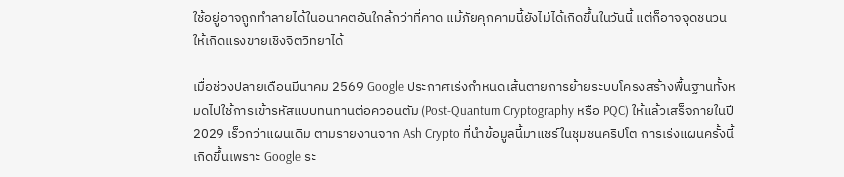ใช้อยู่อาจถูกทำลายได้ในอนาคตอันใกล้กว่าที่คาด แม้ภัยคุกคามนี้ยังไม่ได้เกิดขึ้นในวันนี้ แต่ก็อาจจุดชนวนให้เกิดแรงขายเชิงจิตวิทยาได้

เมื่อช่วงปลายเดือนมีนาคม 2569 Google ประกาศเร่งกำหนดเส้นตายการย้ายระบบโครงสร้างพื้นฐานทั้งหมดไปใช้การเข้ารหัสแบบทนทานต่อควอนตัม (Post-Quantum Cryptography หรือ PQC) ให้แล้วเสร็จภายในปี 2029 เร็วกว่าแผนเดิม ตามรายงานจาก Ash Crypto ที่นำข้อมูลนี้มาแชร์ในชุมชนคริปโต การเร่งแผนครั้งนี้เกิดขึ้นเพราะ Google ระ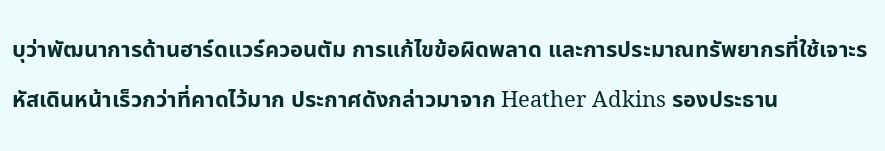บุว่าพัฒนาการด้านฮาร์ดแวร์ควอนตัม การแก้ไขข้อผิดพลาด และการประมาณทรัพยากรที่ใช้เจาะรหัสเดินหน้าเร็วกว่าที่คาดไว้มาก ประกาศดังกล่าวมาจาก Heather Adkins รองประธาน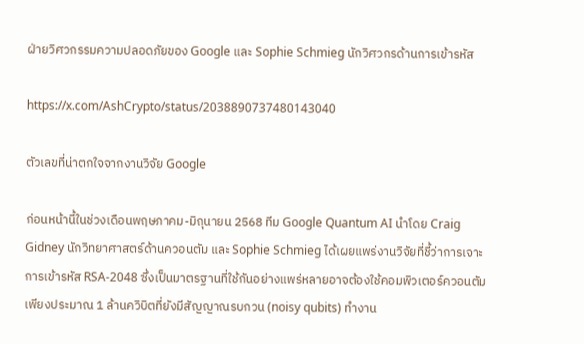ฝ่ายวิศวกรรมความปลอดภัยของ Google และ Sophie Schmieg นักวิศวกรด้านการเข้ารหัส

https://x.com/AshCrypto/status/2038890737480143040

ตัวเลขที่น่าตกใจจากงานวิจัย Google

ก่อนหน้านี้ในช่วงเดือนพฤษภาคม-มิถุนายน 2568 ทีม Google Quantum AI นำโดย Craig Gidney นักวิทยาศาสตร์ด้านควอนตัม และ Sophie Schmieg ได้เผยแพร่งานวิจัยที่ชี้ว่าการเจาะการเข้ารหัส RSA-2048 ซึ่งเป็นมาตรฐานที่ใช้กันอย่างแพร่หลายอาจต้องใช้คอมพิวเตอร์ควอนตัมเพียงประมาณ 1 ล้านควิบิตที่ยังมีสัญญาณรบกวน (noisy qubits) ทำงาน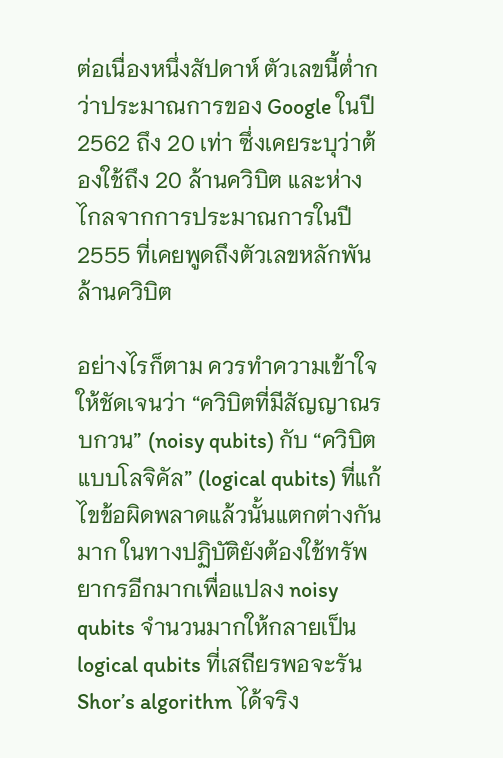ต่อเนื่องหนึ่งสัปดาห์ ตัวเลขนี้ต่ำกว่าประมาณการของ Google ในปี 2562 ถึง 20 เท่า ซึ่งเคยระบุว่าต้องใช้ถึง 20 ล้านควิบิต และห่างไกลจากการประมาณการในปี 2555 ที่เคยพูดถึงตัวเลขหลักพันล้านควิบิต

อย่างไรก็ตาม ควรทำความเข้าใจให้ชัดเจนว่า “ควิบิตที่มีสัญญาณรบกวน” (noisy qubits) กับ “ควิบิตแบบโลจิคัล” (logical qubits) ที่แก้ไขข้อผิดพลาดแล้วนั้นแตกต่างกันมาก ในทางปฏิบัติยังต้องใช้ทรัพยากรอีกมากเพื่อแปลง noisy qubits จำนวนมากให้กลายเป็น logical qubits ที่เสถียรพอจะรัน Shor’s algorithm ได้จริง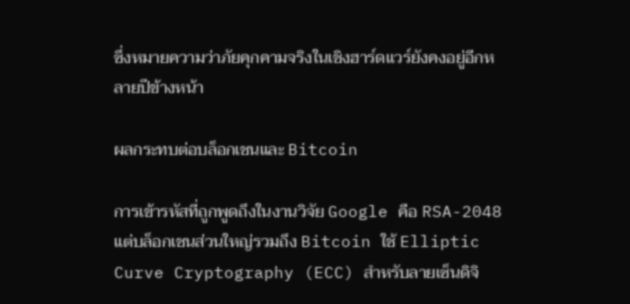ซึ่งหมายความว่าภัยคุกคามจริงในเชิงฮาร์ดแวร์ยังคงอยู่อีกหลายปีข้างหน้า

ผลกระทบต่อบล็อกเชนและ Bitcoin

การเข้ารหัสที่ถูกพูดถึงในงานวิจัย Google คือ RSA-2048 แต่บล็อกเชนส่วนใหญ่รวมถึง Bitcoin ใช้ Elliptic Curve Cryptography (ECC) สำหรับลายเซ็นดิจิ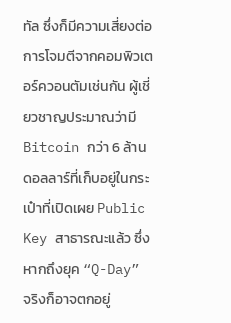ทัล ซึ่งก็มีความเสี่ยงต่อการโจมตีจากคอมพิวเตอร์ควอนตัมเช่นกัน ผู้เชี่ยวชาญประมาณว่ามี Bitcoin กว่า 6 ล้านดอลลาร์ที่เก็บอยู่ในกระเป๋าที่เปิดเผย Public Key สาธารณะแล้ว ซึ่งหากถึงยุค “Q-Day” จริงก็อาจตกอยู่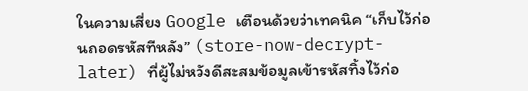ในความเสี่ยง Google เตือนด้วยว่าเทคนิค “เก็บไว้ก่อนถอดรหัสทีหลัง” (store-now-decrypt-later) ที่ผู้ไม่หวังดีสะสมข้อมูลเข้ารหัสทิ้งไว้ก่อ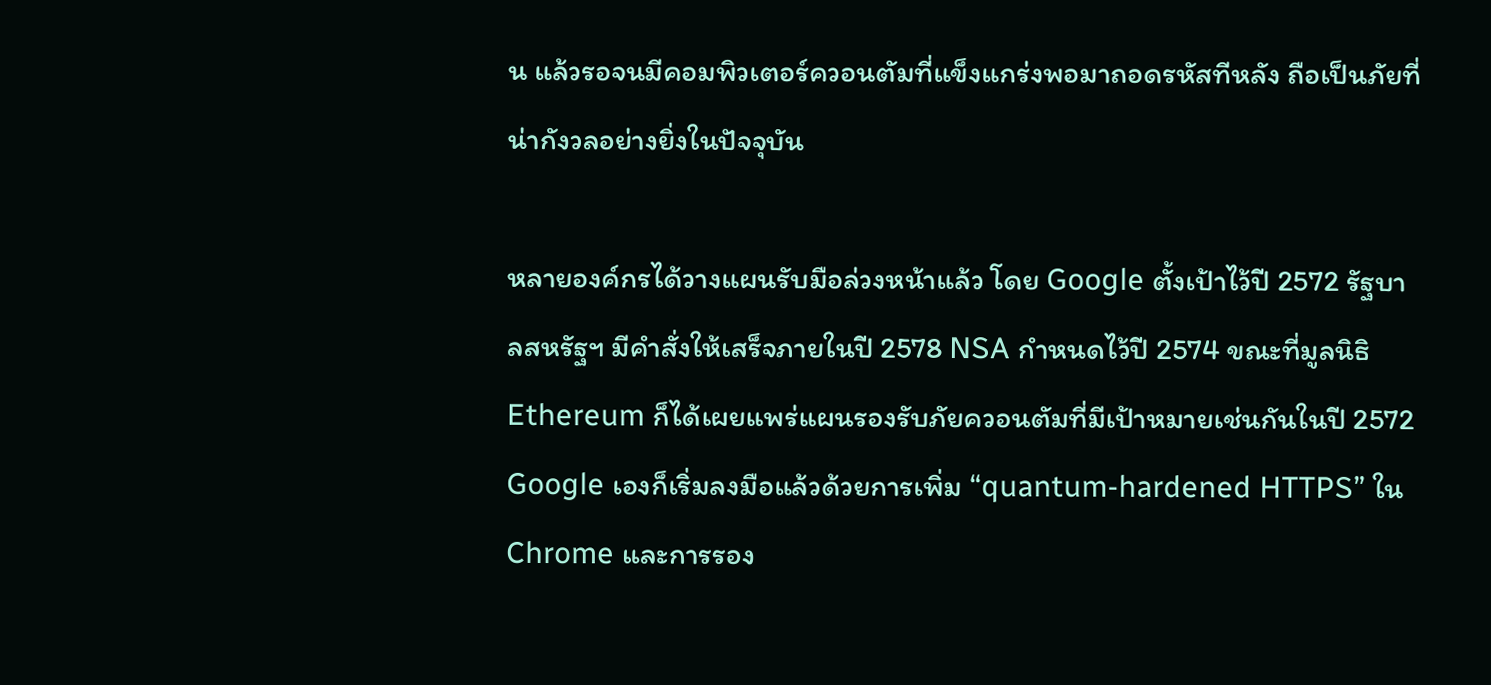น แล้วรอจนมีคอมพิวเตอร์ควอนตัมที่แข็งแกร่งพอมาถอดรหัสทีหลัง ถือเป็นภัยที่น่ากังวลอย่างยิ่งในปัจจุบัน

หลายองค์กรได้วางแผนรับมือล่วงหน้าแล้ว โดย Google ตั้งเป้าไว้ปี 2572 รัฐบาลสหรัฐฯ มีคำสั่งให้เสร็จภายในปี 2578 NSA กำหนดไว้ปี 2574 ขณะที่มูลนิธิ Ethereum ก็ได้เผยแพร่แผนรองรับภัยควอนตัมที่มีเป้าหมายเช่นกันในปี 2572 Google เองก็เริ่มลงมือแล้วด้วยการเพิ่ม “quantum-hardened HTTPS” ใน Chrome และการรอง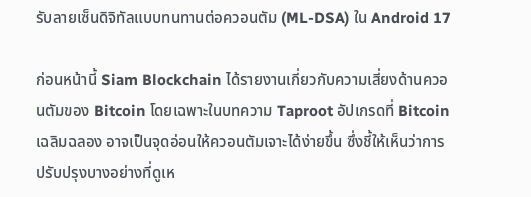รับลายเซ็นดิจิทัลแบบทนทานต่อควอนตัม (ML-DSA) ใน Android 17

ก่อนหน้านี้ Siam Blockchain ได้รายงานเกี่ยวกับความเสี่ยงด้านควอนตัมของ Bitcoin โดยเฉพาะในบทความ Taproot อัปเกรดที่ Bitcoin เฉลิมฉลอง อาจเป็นจุดอ่อนให้ควอนตัมเจาะได้ง่ายขึ้น ซึ่งชี้ให้เห็นว่าการปรับปรุงบางอย่างที่ดูเห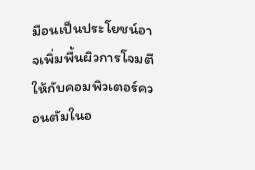มือนเป็นประโยชน์อาจเพิ่มพื้นผิวการโจมตีให้กับคอมพิวเตอร์ควอนตัมในอ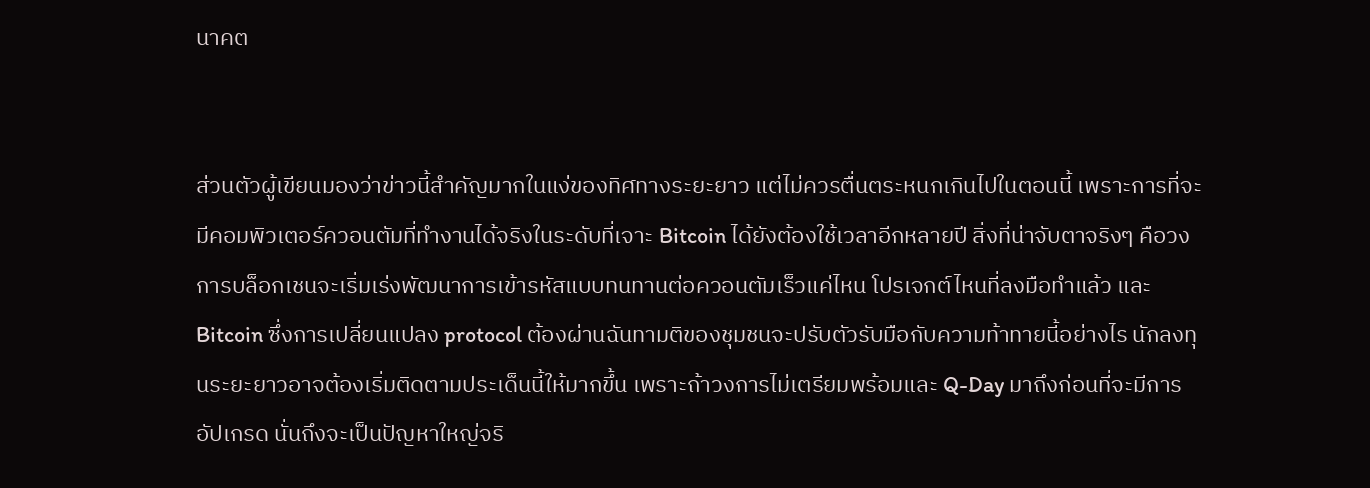นาคต


ส่วนตัวผู้เขียนมองว่าข่าวนี้สำคัญมากในแง่ของทิศทางระยะยาว แต่ไม่ควรตื่นตระหนกเกินไปในตอนนี้ เพราะการที่จะมีคอมพิวเตอร์ควอนตัมที่ทำงานได้จริงในระดับที่เจาะ Bitcoin ได้ยังต้องใช้เวลาอีกหลายปี สิ่งที่น่าจับตาจริงๆ คือวงการบล็อกเชนจะเริ่มเร่งพัฒนาการเข้ารหัสแบบทนทานต่อควอนตัมเร็วแค่ไหน โปรเจกต์ไหนที่ลงมือทำแล้ว และ Bitcoin ซึ่งการเปลี่ยนแปลง protocol ต้องผ่านฉันทามติของชุมชนจะปรับตัวรับมือกับความท้าทายนี้อย่างไร นักลงทุนระยะยาวอาจต้องเริ่มติดตามประเด็นนี้ให้มากขึ้น เพราะถ้าวงการไม่เตรียมพร้อมและ Q-Day มาถึงก่อนที่จะมีการอัปเกรด นั่นถึงจะเป็นปัญหาใหญ่จริ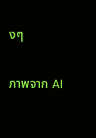งๆ

ภาพจาก AI